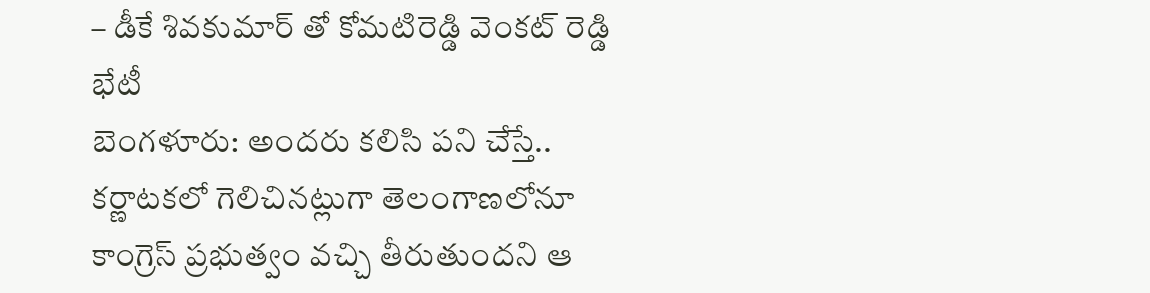– డీకే శివకుమార్ తో కోమటిరెడ్డి వెంకట్ రెడ్డి భేటీ
బెంగళూరు: అందరు కలిసి పని చేస్తే.. కర్ణాటకలో గెలిచినట్లుగా తెలంగాణలోనూ కాంగ్రెస్ ప్రభుత్వం వచ్చి తీరుతుందని ఆ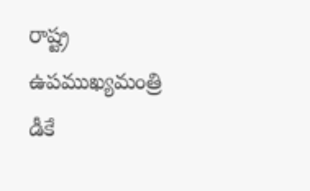రాష్ట్ర ఉపముఖ్యమంత్రి డీకే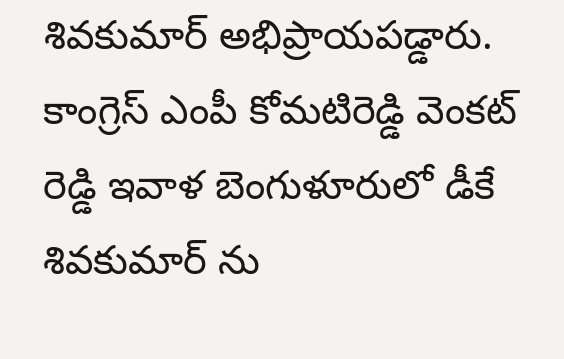శివకుమార్ అభిప్రాయపడ్డారు. కాంగ్రెస్ ఎంపీ కోమటిరెడ్డి వెంకట్ రెడ్డి ఇవాళ బెంగుళూరులో డీకే శివకుమార్ ను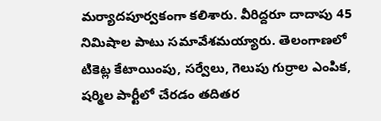మర్యాదపూర్వకంగా కలిశారు. వీరిద్దరూ దాదాపు 45 నిమిషాల పాటు సమావేశమయ్యారు. తెలంగాణలో టికెట్ల కేటాయింపు, సర్వేలు, గెలుపు గుర్రాల ఎంపిక, షర్మిల పార్టీలో చేరడం తదితర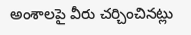అంశాలపై వీరు చర్చించినట్లు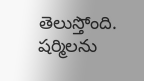తెలుస్తోంది. షర్మిలను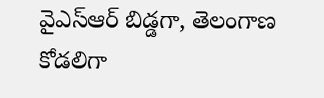వైఎస్ఆర్ బిడ్డగా, తెలంగాణ కోడలిగా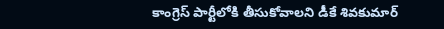కాంగ్రెస్ పార్టీలోకి తీసుకోవాలని డీకే శివకుమార్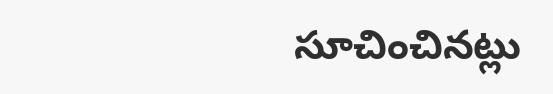సూచించినట్లు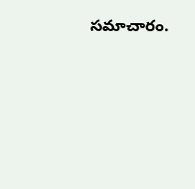సమాచారం.